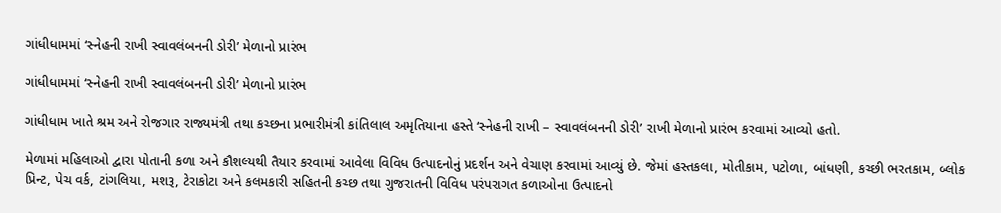ગાંધીધામમાં ‘સ્નેહની રાખી સ્વાવલંબનની ડોરી’ મેળાનો પ્રારંભ

ગાંધીધામમાં ‘સ્નેહની રાખી સ્વાવલંબનની ડોરી’ મેળાનો પ્રારંભ

ગાંધીધામ ખાતે શ્રમ અને રોજગાર રાજ્યમંત્રી તથા કચ્છના પ્રભારીમંત્રી કાંતિલાલ અમૃતિયાના હસ્તે ‘સ્નેહની રાખી – સ્વાવલંબનની ડોરી’ રાખી મેળાનો પ્રારંભ કરવામાં આવ્યો હતો.

મેળામાં મહિલાઓ દ્વારા પોતાની કળા અને કૌશલ્યથી તૈયાર કરવામાં આવેલા વિવિધ ઉત્પાદનોનું પ્રદર્શન અને વેચાણ કરવામાં આવ્યું છે. જેમાં હસ્તકલા, મોતીકામ, પટોળા, બાંધણી, કચ્છી ભરતકામ, બ્લોક પ્રિન્ટ, પેચ વર્ક, ટાંગલિયા, મશરૂ, ટેરાકોટા અને કલમકારી સહિતની કચ્છ તથા ગુજરાતની વિવિધ પરંપરાગત કળાઓના ઉત્પાદનો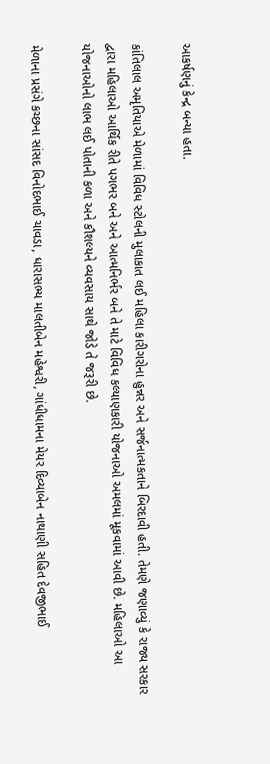આકર્ષણનું કેન્દ્ર બન્યા હતા.

કાંતિલાલ અમૃતિયાએ મેળામાં વિવિધ સ્ટોલની મુલાકાત લઈ મહિલા કારીગરોના હુન્નર અને સર્જનાત્મકતાને બિરદાવી હતી. તેમણે જણાવ્યું કે રાજ્ય સરકાર દ્વારા મહિલાઓ આર્થિક રીતે પગભર બને અને આત્મનિર્ભર બને તે માટે વિવિધ કલ્યાણકારી યોજનાઓ અમલમાં મૂકવામાં આવી છે. મહિલાઓ આ યોજનાઓનો લાભ લઈ પોતાની કળા અને કૌશલ્યને વ્યવસાય સાથે જોડે તે જરૂરી છે.

મેળાના પ્રસંગે કચ્છના સાંસદ વિનોદભાઈ ચાવડા, ધારાસભ્ય માલતીબેન મહેશ્વરી, ગાંધીધામના મેયર દિવ્યાબેન નાથાણી સહિત દેવજીભાઈ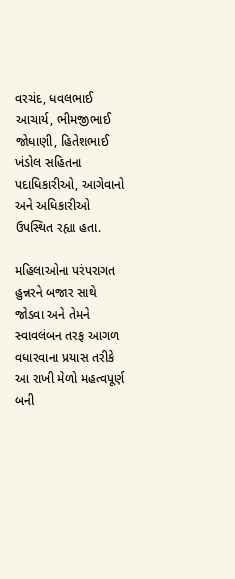વરચંદ, ધવલભાઈ આચાર્ય, ભીમજીભાઈ જોધાણી, હિતેશભાઈ ખંડોલ સહિતના પદાધિકારીઓ, આગેવાનો અને અધિકારીઓ ઉપસ્થિત રહ્યા હતા.

મહિલાઓના પરંપરાગત હુન્નરને બજાર સાથે જોડવા અને તેમને સ્વાવલંબન તરફ આગળ વધારવાના પ્રયાસ તરીકે આ રાખી મેળો મહત્વપૂર્ણ બની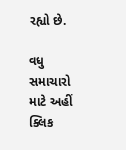રહ્યો છે.

વધુ સમાચારો માટે અહીં ક્લિક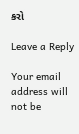કરો

Leave a Reply

Your email address will not be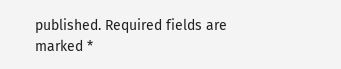published. Required fields are marked *